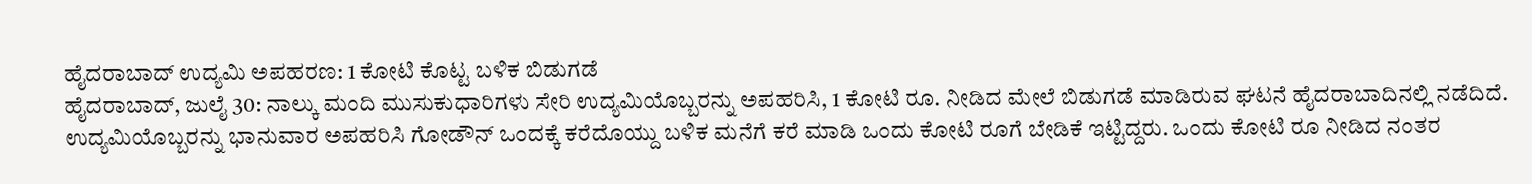ಹೈದರಾಬಾದ್ ಉದ್ಯಮಿ ಅಪಹರಣ: 1 ಕೋಟಿ ಕೊಟ್ಟ ಬಳಿಕ ಬಿಡುಗಡೆ
ಹೈದರಾಬಾದ್, ಜುಲೈ 30: ನಾಲ್ಕು ಮಂದಿ ಮುಸುಕುಧಾರಿಗಳು ಸೇರಿ ಉದ್ಯಮಿಯೊಬ್ಬರನ್ನು ಅಪಹರಿಸಿ, 1 ಕೋಟಿ ರೂ. ನೀಡಿದ ಮೇಲೆ ಬಿಡುಗಡೆ ಮಾಡಿರುವ ಘಟನೆ ಹೈದರಾಬಾದಿನಲ್ಲಿ ನಡೆದಿದೆ.
ಉದ್ಯಮಿಯೊಬ್ಬರನ್ನು ಭಾನುವಾರ ಅಪಹರಿಸಿ ಗೋಡೌನ್ ಒಂದಕ್ಕೆ ಕರೆದೊಯ್ದು ಬಳಿಕ ಮನೆಗೆ ಕರೆ ಮಾಡಿ ಒಂದು ಕೋಟಿ ರೂಗೆ ಬೇಡಿಕೆ ಇಟ್ಟಿದ್ದರು. ಒಂದು ಕೋಟಿ ರೂ ನೀಡಿದ ನಂತರ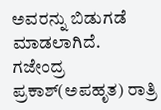ಅವರನ್ನು ಬಿಡುಗಡೆ ಮಾಡಲಾಗಿದೆ.
ಗಜೇಂದ್ರ ಪ್ರಕಾಶ್(ಅಪಹೃತ) ರಾತ್ರಿ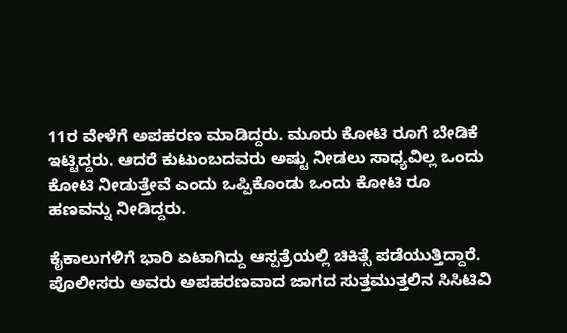11ರ ವೇಳೆಗೆ ಅಪಹರಣ ಮಾಡಿದ್ದರು. ಮೂರು ಕೋಟಿ ರೂಗೆ ಬೇಡಿಕೆ ಇಟ್ಟಿದ್ದರು. ಆದರೆ ಕುಟುಂಬದವರು ಅಷ್ಟು ನೀಡಲು ಸಾಧ್ಯವಿಲ್ಲ ಒಂದು ಕೋಟಿ ನೀಡುತ್ತೇವೆ ಎಂದು ಒಪ್ಪಿಕೊಂಡು ಒಂದು ಕೋಟಿ ರೂ ಹಣವನ್ನು ನೀಡಿದ್ದರು.

ಕೈಕಾಲುಗಳಿಗೆ ಭಾರಿ ಏಟಾಗಿದ್ದು ಆಸ್ಪತ್ರೆಯಲ್ಲಿ ಚಿಕಿತ್ಸೆ ಪಡೆಯುತ್ತಿದ್ದಾರೆ. ಪೊಲೀಸರು ಅವರು ಅಪಹರಣವಾದ ಜಾಗದ ಸುತ್ತಮುತ್ತಲಿನ ಸಿಸಿಟಿವಿ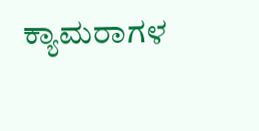ಕ್ಯಾಮರಾಗಳ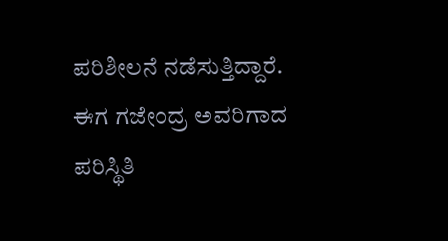ಪರಿಶೀಲನೆ ನಡೆಸುತ್ತಿದ್ದಾರೆ.
ಈಗ ಗಜೇಂದ್ರ ಅವರಿಗಾದ ಪರಿಸ್ಥಿತಿ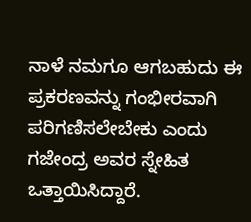ನಾಳೆ ನಮಗೂ ಆಗಬಹುದು ಈ ಪ್ರಕರಣವನ್ನು ಗಂಭೀರವಾಗಿ ಪರಿಗಣಿಸಲೇಬೇಕು ಎಂದು ಗಜೇಂದ್ರ ಅವರ ಸ್ನೇಹಿತ ಒತ್ತಾಯಿಸಿದ್ದಾರೆ.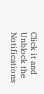Click it and Unblock the Notifications